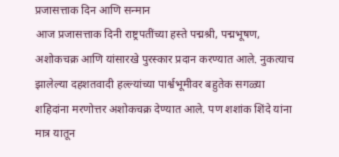प्रजासत्ताक दिन आणि सन्मान
आज प्रजासत्ताक दिनी राष्ट्रपतींच्या हस्ते पद्मश्री, पद्मभूषण, अशोकचक्र आणि यांसारखे पुरस्कार प्रदान करण्यात आले. नुकत्याच झालेल्या दहशतवादी हल्ल्यांच्या पार्श्वभूमीवर बहुतेक सगळ्या शहिदांना मरणोत्तर अशोकचक्र देण्यात आले. पण शशांक शिंदे यांना मात्र यातून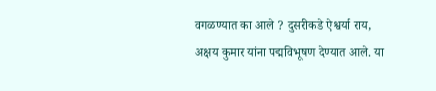वगळण्यात का आले ? दुसरीकडे ऐश्वर्या राय, अक्षय कुमार यांना पद्मविभूषण देण्यात आले. या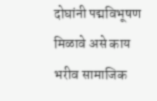दोघांनी पद्मविभूषण मिळावे असे काय भरीव सामाजिक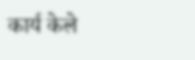कार्य केले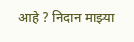आहे ? निदान माझ्या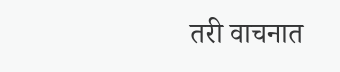तरी वाचनात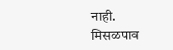नाही.
मिसळपाव